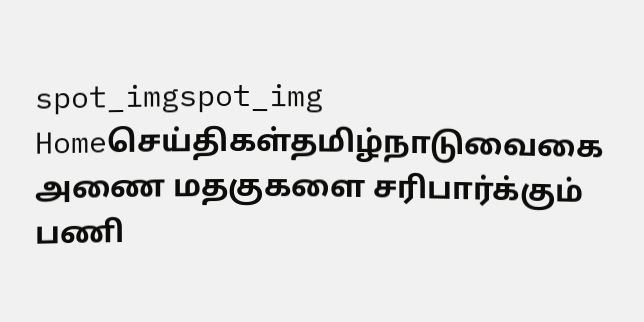spot_imgspot_img
Homeசெய்திகள்தமிழ்நாடுவைகை அணை மதகுகளை சரிபார்க்கும் பணி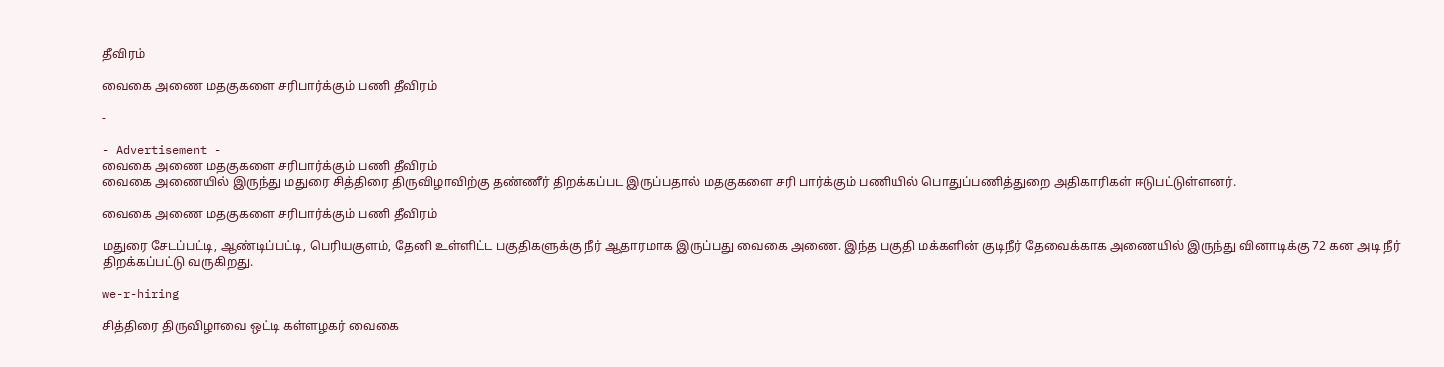தீவிரம்

வைகை அணை மதகுகளை சரிபார்க்கும் பணி தீவிரம்

-

- Advertisement -
வைகை அணை மதகுகளை சரிபார்க்கும் பணி தீவிரம்
வைகை அணையில் இருந்து மதுரை சித்திரை திருவிழாவிற்கு தண்ணீர் திறக்கப்பட இருப்பதால் மதகுகளை சரி பார்க்கும் பணியில் பொதுப்பணித்துறை அதிகாரிகள் ஈடுபட்டுள்ளனர்.

வைகை அணை மதகுகளை சரிபார்க்கும் பணி தீவிரம்

மதுரை சேடப்பட்டி, ஆண்டிப்பட்டி, பெரியகுளம், தேனி உள்ளிட்ட பகுதிகளுக்கு நீர் ஆதாரமாக இருப்பது வைகை அணை. இந்த பகுதி மக்களின் குடிநீர் தேவைக்காக அணையில் இருந்து வினாடிக்கு 72 கன அடி நீர் திறக்கப்பட்டு வருகிறது.

we-r-hiring

சித்திரை திருவிழாவை ஒட்டி கள்ளழகர் வைகை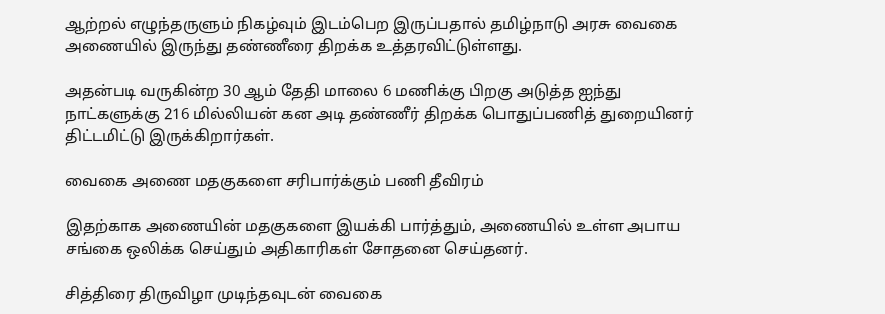ஆற்றல் எழுந்தருளும் நிகழ்வும் இடம்பெற இருப்பதால் தமிழ்நாடு அரசு வைகை அணையில் இருந்து தண்ணீரை திறக்க உத்தரவிட்டுள்ளது.

அதன்படி வருகின்ற 30 ஆம் தேதி மாலை 6 மணிக்கு பிறகு அடுத்த ஐந்து நாட்களுக்கு 216 மில்லியன் கன அடி தண்ணீர் திறக்க பொதுப்பணித் துறையினர் திட்டமிட்டு இருக்கிறார்கள்.

வைகை அணை மதகுகளை சரிபார்க்கும் பணி தீவிரம்

இதற்காக அணையின் மதகுகளை இயக்கி பார்த்தும், அணையில் உள்ள அபாய சங்கை ஒலிக்க செய்தும் அதிகாரிகள் சோதனை செய்தனர்.

சித்திரை திருவிழா முடிந்தவுடன் வைகை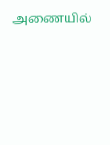அணையில்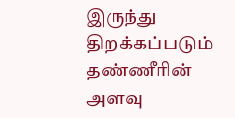இருந்து திறக்கப்படும் தண்ணீரின் அளவு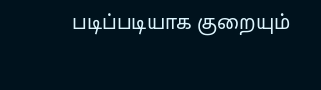படிப்படியாக குறையும்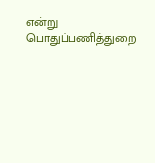என்று பொதுப்பணித்துறை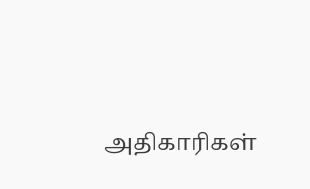அதிகாரிகள்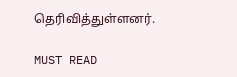தெரிவித்துள்ளனர்.

MUST READ